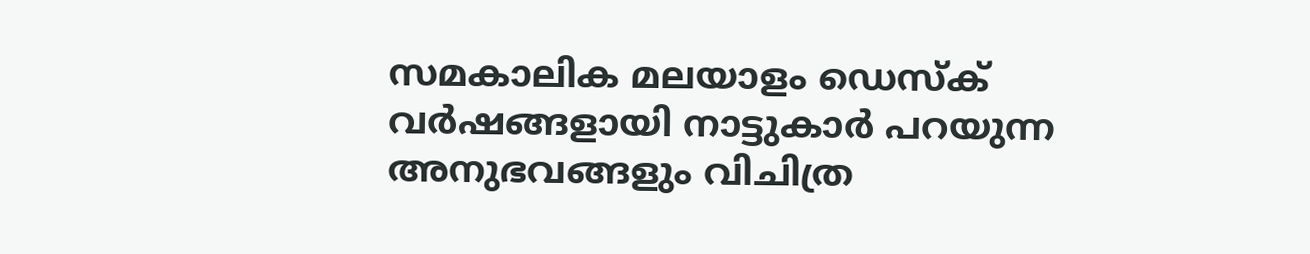സമകാലിക മലയാളം ഡെസ്ക്
വർഷങ്ങളായി നാട്ടുകാർ പറയുന്ന അനുഭവങ്ങളും വിചിത്ര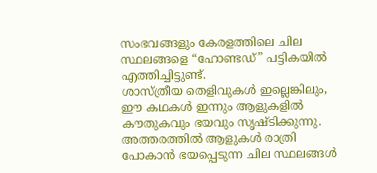സംഭവങ്ങളും കേരളത്തിലെ ചില സ്ഥലങ്ങളെ “ഹോണ്ടഡ്” പട്ടികയിൽ എത്തിച്ചിട്ടുണ്ട്.
ശാസ്ത്രീയ തെളിവുകൾ ഇല്ലെങ്കിലും, ഈ കഥകൾ ഇന്നും ആളുകളിൽ കൗതുകവും ഭയവും സൃഷ്ടിക്കുന്നു.
അത്തരത്തിൽ ആളുകൾ രാത്രി പോകാൻ ഭയപ്പെടുന്ന ചില സ്ഥലങ്ങൾ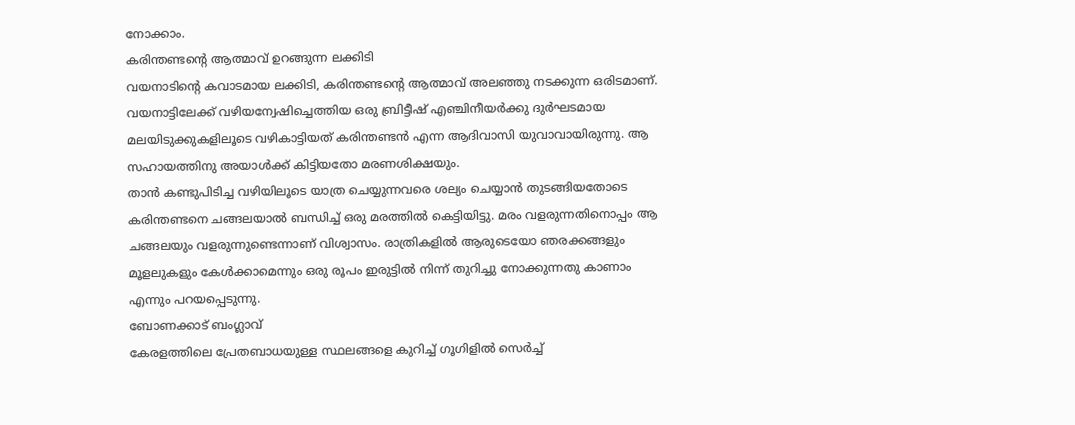നോക്കാം.
കരിന്തണ്ടന്റെ ആത്മാവ് ഉറങ്ങുന്ന ലക്കിടി
വയനാടിന്റെ കവാടമായ ലക്കിടി, കരിന്തണ്ടന്റെ ആത്മാവ് അലഞ്ഞു നടക്കുന്ന ഒരിടമാണ്. വയനാട്ടിലേക്ക് വഴിയന്വേഷിച്ചെത്തിയ ഒരു ബ്രിട്ടീഷ് എഞ്ചിനീയർക്കു ദുർഘടമായ മലയിടുക്കുകളിലൂടെ വഴികാട്ടിയത് കരിന്തണ്ടൻ എന്ന ആദിവാസി യുവാവായിരുന്നു. ആ സഹായത്തിനു അയാൾക്ക് കിട്ടിയതോ മരണശിക്ഷയും.
താൻ കണ്ടുപിടിച്ച വഴിയിലൂടെ യാത്ര ചെയ്യുന്നവരെ ശല്യം ചെയ്യാൻ തുടങ്ങിയതോടെ കരിന്തണ്ടനെ ചങ്ങലയാൽ ബന്ധിച്ച് ഒരു മരത്തിൽ കെട്ടിയിട്ടു. മരം വളരുന്നതിനൊപ്പം ആ ചങ്ങലയും വളരുന്നുണ്ടെന്നാണ് വിശ്വാസം. രാത്രികളിൽ ആരുടെയോ ഞരക്കങ്ങളും മൂളലുകളും കേൾക്കാമെന്നും ഒരു രൂപം ഇരുട്ടിൽ നിന്ന് തുറിച്ചു നോക്കുന്നതു കാണാം എന്നും പറയപ്പെടുന്നു.
ബോണക്കാട് ബംഗ്ലാവ്
കേരളത്തിലെ പ്രേതബാധയുള്ള സ്ഥലങ്ങളെ കുറിച്ച് ഗൂഗിളിൽ സെർച്ച്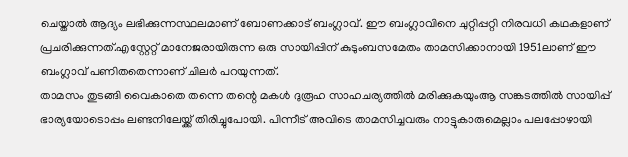ചെയ്താൽ ആദ്യം ലഭിക്കുന്നസ്ഥലമാണ് ബോണക്കാട് ബംഗ്ലാവ്. ഈ ബംഗ്ലാവിനെ ചുറ്റിപ്പറ്റി നിരവധി കഥകളാണ് പ്രചരിക്കുന്നത്.എസ്റ്റേറ്റ് മാനേജരായിരുന്ന ഒരു സായിപ്പിന് കുടുംബസമേതം താമസിക്കാനായി 1951ലാണ് ഈ ബംഗ്ലാവ് പണിതതെന്നാണ് ചിലർ പറയുന്നത്.
താമസം തുടങ്ങി വൈകാതെ തന്നെ തന്റെ മകൾ ദുരൂഹ സാഹചര്യത്തിൽ മരിക്കുകയുംആ സങ്കടത്തിൽ സായിപ്പ് ഭാര്യയോടൊപ്പം ലണ്ടനിലേയ്ക്ക് തിരിച്ചുപോയി. പിന്നീട് അവിടെ താമസിച്ചവരും നാട്ടുകാരുമെല്ലാം പലപ്പോഴായി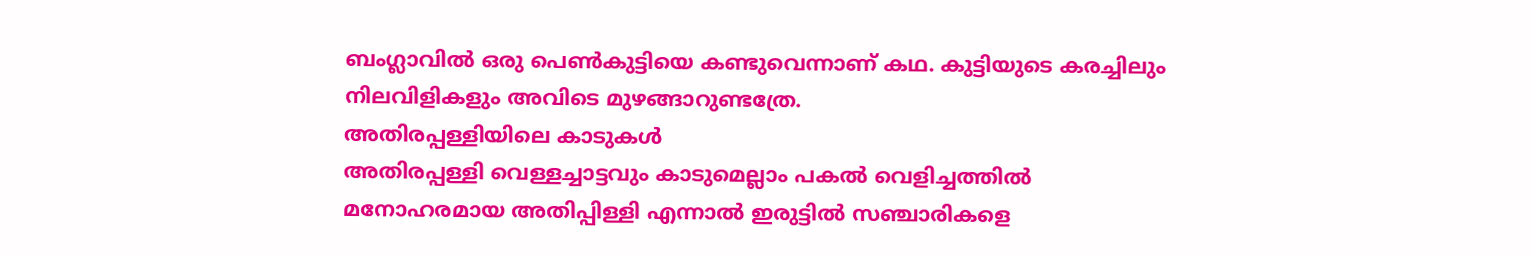ബംഗ്ലാവിൽ ഒരു പെൺകുട്ടിയെ കണ്ടുവെന്നാണ് കഥ. കുട്ടിയുടെ കരച്ചിലും നിലവിളികളും അവിടെ മുഴങ്ങാറുണ്ടത്രേ.
അതിരപ്പള്ളിയിലെ കാടുകൾ
അതിരപ്പള്ളി വെള്ളച്ചാട്ടവും കാടുമെല്ലാം പകൽ വെളിച്ചത്തിൽ മനോഹരമായ അതിപ്പിള്ളി എന്നാൽ ഇരുട്ടിൽ സഞ്ചാരികളെ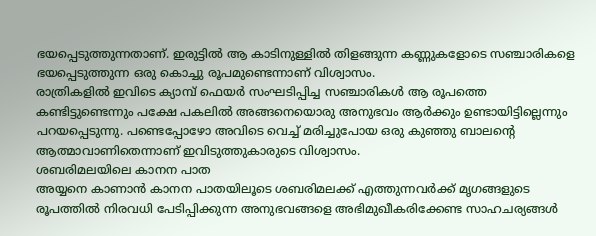ഭയപ്പെടുത്തുന്നതാണ്. ഇരുട്ടിൽ ആ കാടിനുള്ളിൽ തിളങ്ങുന്ന കണ്ണുകളോടെ സഞ്ചാരികളെ ഭയപ്പെടുത്തുന്ന ഒരു കൊച്ചു രൂപമുണ്ടെന്നാണ് വിശ്വാസം.
രാത്രികളിൽ ഇവിടെ ക്യാമ്പ് ഫെയർ സംഘടിപ്പിച്ച സഞ്ചാരികൾ ആ രൂപത്തെ കണ്ടിട്ടുണ്ടെന്നും പക്ഷേ പകലിൽ അങ്ങനെയൊരു അനുഭവം ആർക്കും ഉണ്ടായിട്ടില്ലെന്നും പറയപ്പെടുന്നു. പണ്ടെപ്പോഴോ അവിടെ വെച്ച് മരിച്ചുപോയ ഒരു കുഞ്ഞു ബാലന്റെ ആത്മാവാണിതെന്നാണ് ഇവിടുത്തുകാരുടെ വിശ്വാസം.
ശബരിമലയിലെ കാനന പാത
അയ്യനെ കാണാൻ കാനന പാതയിലൂടെ ശബരിമലക്ക് എത്തുന്നവർക്ക് മൃഗങ്ങളുടെ രൂപത്തിൽ നിരവധി പേടിപ്പിക്കുന്ന അനുഭവങ്ങളെ അഭിമുഖീകരിക്കേണ്ട സാഹചര്യങ്ങൾ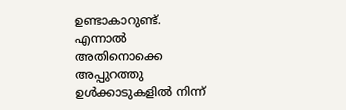ഉണ്ടാകാറുണ്ട്. എന്നാൽ അതിനൊക്കെ അപ്പുറത്തു ഉൾക്കാടുകളിൽ നിന്ന്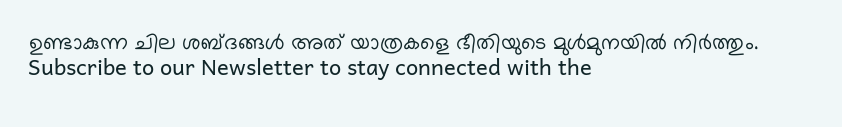ഉണ്ടാകുന്ന ചില ശബ്ദങ്ങൾ അത് യാത്രകളെ ഭീതിയുടെ മുൾമുനയിൽ നിർത്തും.
Subscribe to our Newsletter to stay connected with the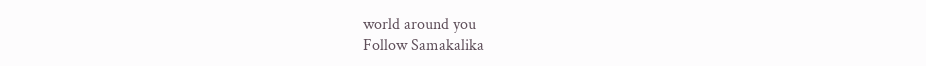world around you
Follow Samakalika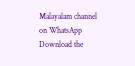Malayalam channel on WhatsApp
Download the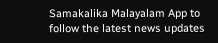Samakalika Malayalam App to follow the latest news updates